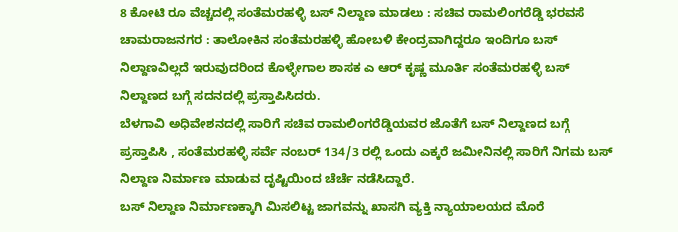8 ಕೋಟಿ ರೂ ವೆಚ್ಚದಲ್ಲಿ ಸಂತೆಮರಹಳ್ಳಿ ಬಸ್ ನಿಲ್ದಾಣ ಮಾಡಲು : ಸಚಿವ ರಾಮಲಿಂಗರೆಡ್ಡಿ ಭರವಸೆ
ಚಾಮರಾಜನಗರ : ತಾಲೋಕಿನ ಸಂತೆಮರಹಳ್ಳಿ ಹೋಬಳಿ ಕೇಂದ್ರವಾಗಿದ್ದರೂ ಇಂದಿಗೂ ಬಸ್ ನಿಲ್ದಾಣವಿಲ್ಲದೆ ಇರುವುದರಿಂದ ಕೊಳ್ಳೇಗಾಲ ಶಾಸಕ ಎ ಆರ್ ಕೃಷ್ಣ ಮೂರ್ತಿ ಸಂತೆಮರಹಳ್ಳಿ ಬಸ್ ನಿಲ್ದಾಣದ ಬಗ್ಗೆ ಸದನದಲ್ಲಿ ಪ್ರಸ್ತಾಪಿಸಿದರು.
ಬೆಳಗಾವಿ ಅಧಿವೇಶನದಲ್ಲಿ ಸಾರಿಗೆ ಸಚಿವ ರಾಮಲಿಂಗರೆಡ್ಡಿಯವರ ಜೊತೆಗೆ ಬಸ್ ನಿಲ್ದಾಣದ ಬಗ್ಗೆ ಪ್ರಸ್ತಾಪಿಸಿ , ಸಂತೆಮರಹಳ್ಳಿ ಸರ್ವೆ ನಂಬರ್ 134/3 ರಲ್ಲಿ ಒಂದು ಎಕ್ಕರೆ ಜಮೀನಿನಲ್ಲಿ ಸಾರಿಗೆ ನಿಗಮ ಬಸ್ ನಿಲ್ದಾಣ ನಿರ್ಮಾಣ ಮಾಡುವ ದೃಷ್ಟಿಯಿಂದ ಚೆರ್ಚೆ ನಡೆಸಿದ್ದಾರೆ.
ಬಸ್ ನಿಲ್ದಾಣ ನಿರ್ಮಾಣಕ್ಕಾಗಿ ಮಿಸಲಿಟ್ಟ ಜಾಗವನ್ನು ಖಾಸಗಿ ವ್ಯಕ್ತಿ ನ್ಯಾಯಾಲಯದ ಮೊರೆ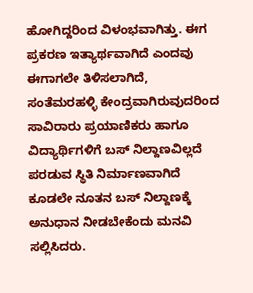ಹೋಗಿದ್ದರಿಂದ ವಿಳಂಭವಾಗಿತ್ತು. ಈಗ ಪ್ರಕರಣ ಇತ್ಯಾರ್ಥವಾಗಿದೆ ಎಂದವು ಈಗಾಗಲೇ ತಿಳಿಸಲಾಗಿದೆ,
ಸಂತೆಮರಹಳ್ಳಿ ಕೇಂದ್ರವಾಗಿರುವುದರಿಂದ ಸಾವಿರಾರು ಪ್ರಯಾಣಿಕರು ಹಾಗೂ ವಿದ್ಯಾರ್ಥಿಗಳಿಗೆ ಬಸ್ ನಿಲ್ದಾಣವಿಲ್ಲದೆ ಪರಡುವ ಸ್ಥಿತಿ ನಿರ್ಮಾಣವಾಗಿದೆ ಕೂಡಲೇ ನೂತನ ಬಸ್ ನಿಲ್ದಾಣಕ್ಕೆ ಅನುಧಾನ ನೀಡಬೇಕೆಂದು ಮನವಿ ಸಲ್ಲಿಸಿದರು.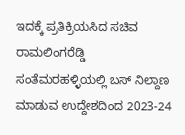ಇದಕ್ಕೆ ಪ್ರತಿಕ್ರಿಯಸಿದ ಸಚಿವ ರಾಮಲಿಂಗರೆಡ್ಡಿ ಸಂತೆಮರಹಳ್ಳಿಯಲ್ಲಿ ಬಸ್ ನಿಲ್ದಾಣ ಮಾಡುವ ಉದ್ದೇಶದಿಂದ 2023-24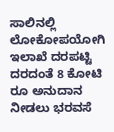ಸಾಲಿನಲ್ಲಿ ಲೋಕೋಪಯೋಗಿ ಇಲಾಖೆ ದರಪಟ್ಟಿ ದರದಂತೆ 8 ಕೋಟಿ ರೂ ಅನುದಾನ ನೀಡಲು ಭರವಸೆ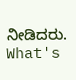ನೀಡಿದರು.
What's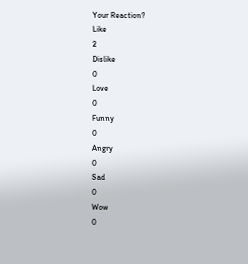Your Reaction?
Like
2
Dislike
0
Love
0
Funny
0
Angry
0
Sad
0
Wow
0